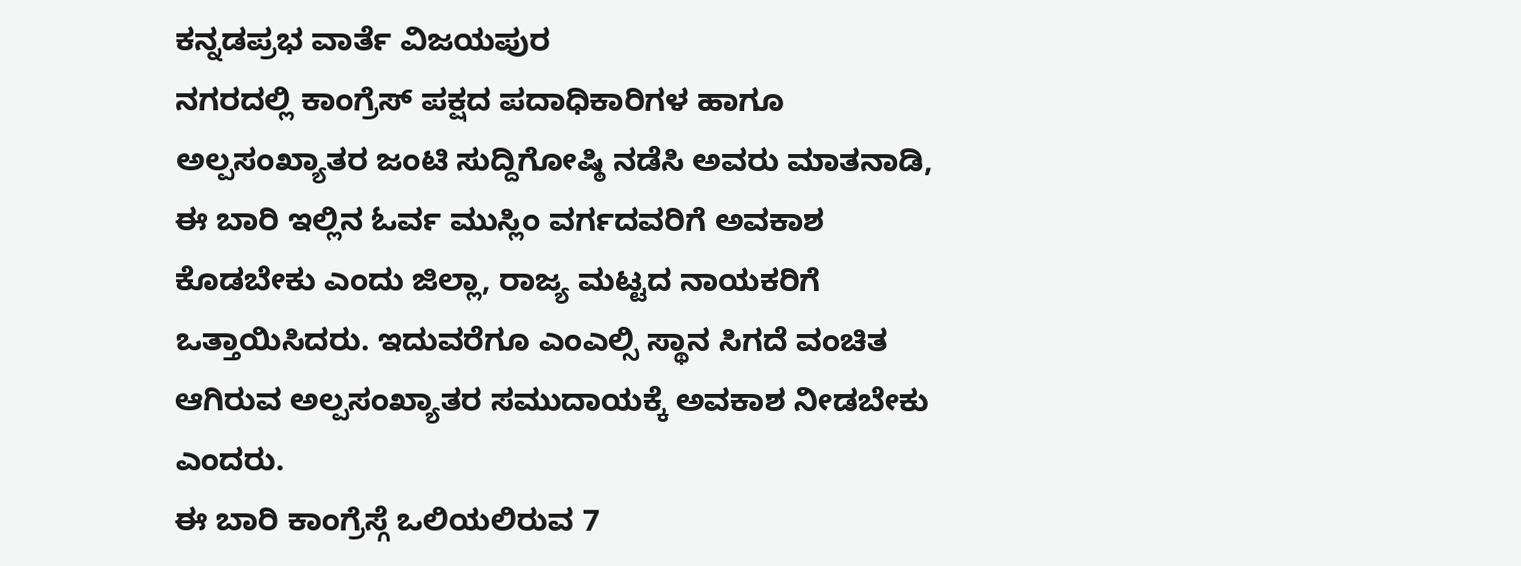ಕನ್ನಡಪ್ರಭ ವಾರ್ತೆ ವಿಜಯಪುರ
ನಗರದಲ್ಲಿ ಕಾಂಗ್ರೆಸ್ ಪಕ್ಷದ ಪದಾಧಿಕಾರಿಗಳ ಹಾಗೂ ಅಲ್ಪಸಂಖ್ಯಾತರ ಜಂಟಿ ಸುದ್ದಿಗೋಷ್ಠಿ ನಡೆಸಿ ಅವರು ಮಾತನಾಡಿ, ಈ ಬಾರಿ ಇಲ್ಲಿನ ಓರ್ವ ಮುಸ್ಲಿಂ ವರ್ಗದವರಿಗೆ ಅವಕಾಶ ಕೊಡಬೇಕು ಎಂದು ಜಿಲ್ಲಾ, ರಾಜ್ಯ ಮಟ್ಟದ ನಾಯಕರಿಗೆ ಒತ್ತಾಯಿಸಿದರು. ಇದುವರೆಗೂ ಎಂಎಲ್ಸಿ ಸ್ಥಾನ ಸಿಗದೆ ವಂಚಿತ ಆಗಿರುವ ಅಲ್ಪಸಂಖ್ಯಾತರ ಸಮುದಾಯಕ್ಕೆ ಅವಕಾಶ ನೀಡಬೇಕು ಎಂದರು.
ಈ ಬಾರಿ ಕಾಂಗ್ರೆಸ್ಗೆ ಒಲಿಯಲಿರುವ 7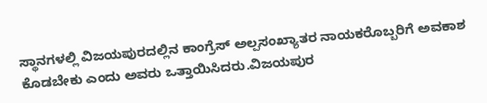ಸ್ಥಾನಗಳಲ್ಲಿ ವಿಜಯಪುರದಲ್ಲಿನ ಕಾಂಗ್ರೆಸ್ ಅಲ್ಪಸಂಖ್ಯಾತರ ನಾಯಕರೊಬ್ಬರಿಗೆ ಅವಕಾಶ ಕೊಡಬೇಕು ಎಂದು ಅವರು ಒತ್ತಾಯಿಸಿದರು.ವಿಜಯಪುರ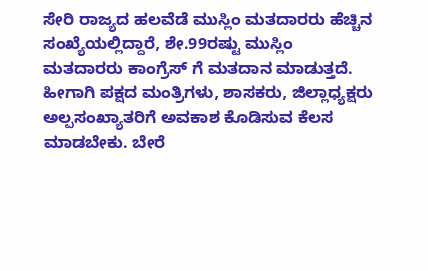ಸೇರಿ ರಾಜ್ಯದ ಹಲವೆಡೆ ಮುಸ್ಲಿಂ ಮತದಾರರು ಹೆಚ್ಚಿನ ಸಂಖ್ಯೆಯಲ್ಲಿದ್ದಾರೆ, ಶೇ.99ರಷ್ಟು ಮುಸ್ಲಿಂ ಮತದಾರರು ಕಾಂಗ್ರೆಸ್ ಗೆ ಮತದಾನ ಮಾಡುತ್ತದೆ. ಹೀಗಾಗಿ ಪಕ್ಷದ ಮಂತ್ರಿಗಳು, ಶಾಸಕರು, ಜಿಲ್ಲಾಧ್ಯಕ್ಷರು ಅಲ್ಪಸಂಖ್ಯಾತರಿಗೆ ಅವಕಾಶ ಕೊಡಿಸುವ ಕೆಲಸ ಮಾಡಬೇಕು. ಬೇರೆ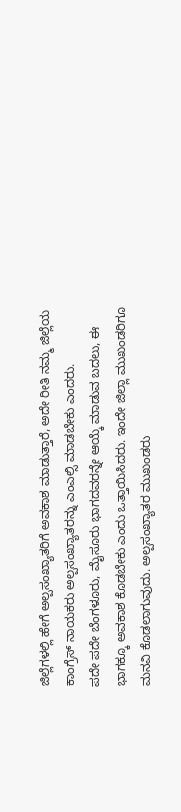ಜಿಲ್ಲೆಗಳಲ್ಲಿ ಹೇಗೆ ಅಲ್ಪಸಂಖ್ಯಾತರಿಗೆ ಅವಕಾಶ ಮಾಡುತ್ತಾರೆ, ಅದೇ ರೀತಿ ನಮ್ಮ ಜಿಲ್ಲೆಯ ಕಾಂಗ್ರೆಸ್ ನಾಯಕರು ಅಲ್ಪಸಂಖ್ಯಾತರನ್ನು ಎಂಎಲ್ಸಿ ಮಾಡಬೇಕು ಎಂದರು.
ಪದೇ ಪದೇ ಬೆಂಗಳೂರು, ಮೈಸೂರು ಭಾಗದವರನ್ನೇ ಆಯ್ಕೆ ಮಾಡುವ ಬದಲು, ಈ ಭಾಗಕ್ಕೂ ಅವಕಾಶ ಕೊಡಬೇಕು ಎಂದು ಒತ್ತಾಯಿಸಿದರು. ಇಂದೇ ಜಿಲ್ಲಾ ಮುಖಂಡರಿಗೂ ಮನವಿ ಕೊಡಲಾಗುವುದು. ಅಲ್ಪಸಂಖ್ಯಾತರ ಮುಖಂಡರು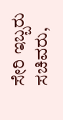ಸೇರಿ ಇಬ್ಬರು ಸಚಿವರು,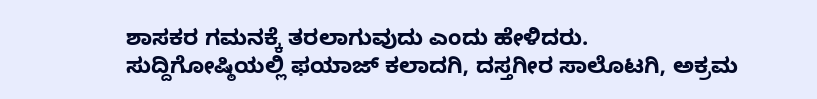ಶಾಸಕರ ಗಮನಕ್ಕೆ ತರಲಾಗುವುದು ಎಂದು ಹೇಳಿದರು.
ಸುದ್ದಿಗೋಷ್ಠಿಯಲ್ಲಿ ಫಯಾಜ್ ಕಲಾದಗಿ, ದಸ್ತಗೀರ ಸಾಲೊಟಗಿ, ಅಕ್ರಮ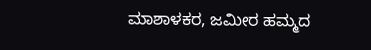ಮಾಶಾಳಕರ, ಜಮೀರ ಹಮ್ಮದ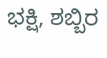ಭಕ್ಷಿ, ಶಬ್ಬಿರ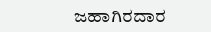ಜಹಾಗಿರದಾರ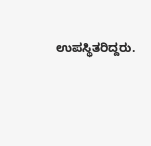ಉಪಸ್ಥಿತರಿದ್ದರು.